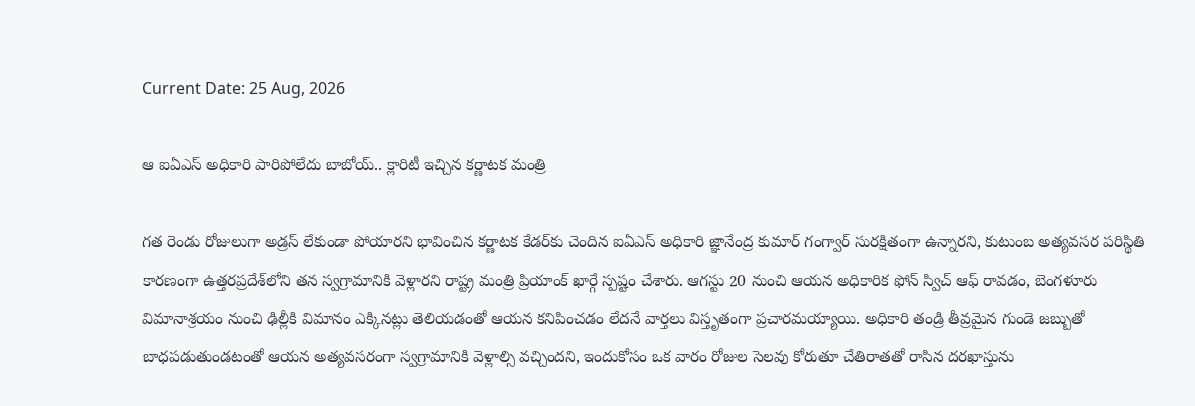Current Date: 25 Aug, 2026

ఆ ఐఏఎస్ అధికారి పారిపోలేదు బాబోయ్.. క్లారిటీ ఇచ్చిన కర్ణాటక మంత్రి

గత రెండు రోజులుగా అడ్రస్ లేకుండా పోయారని భావించిన కర్ణాటక కేడర్‌కు చెందిన ఐఏఎస్ అధికారి జ్ఞానేంద్ర కుమార్ గంగ్వార్ సురక్షితంగా ఉన్నారని, కుటుంబ అత్యవసర పరిస్థితి కారణంగా ఉత్తరప్రదేశ్‌లోని తన స్వగ్రామానికి వెళ్లారని రాష్ట్ర మంత్రి ప్రియాంక్ ఖార్గే స్పష్టం చేశారు. ఆగస్టు 20 నుంచి ఆయన అధికారిక ఫోన్ స్విచ్ ఆఫ్ రావడం, బెంగళూరు విమానాశ్రయం నుంచి ఢిల్లీకి విమానం ఎక్కినట్లు తెలియడంతో ఆయన కనిపించడం లేదనే వార్తలు విస్తృతంగా ప్రచారమయ్యాయి. అధికారి తండ్రి తీవ్రమైన గుండె జబ్బుతో బాధపడుతుండటంతో ఆయన అత్యవసరంగా స్వగ్రామానికి వెళ్లాల్సి వచ్చిందని, ఇందుకోసం ఒక వారం రోజుల సెలవు కోరుతూ చేతిరాతతో రాసిన దరఖాస్తును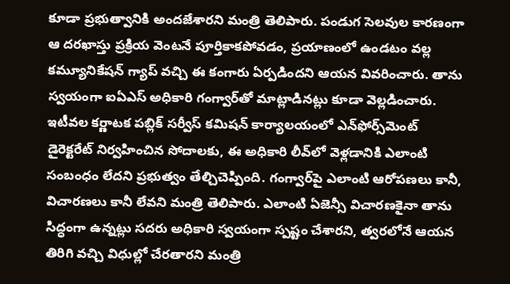కూడా ప్రభుత్వానికి అందజేశారని మంత్రి తెలిపారు. పండుగ సెలవుల కారణంగా ఆ దరఖాస్తు ప్రక్రియ వెంటనే పూర్తికాకపోవడం, ప్రయాణంలో ఉండటం వల్ల కమ్యూనికేషన్ గ్యాప్ వచ్చి ఈ కంగారు ఏర్పడిందని ఆయన వివరించారు. తాను స్వయంగా ఐఏఎస్ అధికారి గంగ్వార్‌తో మాట్లాడినట్లు కూడా వెల్లడించారు. ఇటీవల కర్ణాటక పబ్లిక్ సర్వీస్ కమిషన్ కార్యాలయంలో ఎన్‌ఫోర్స్‌మెంట్ డైరెక్టరేట్ నిర్వహించిన సోదాలకు, ఈ అధికారి లీవ్‌లో వెళ్లడానికి ఎలాంటి సంబంధం లేదని ప్రభుత్వం తేల్చిచెప్పింది. గంగ్వార్‌పై ఎలాంటి ఆరోపణలు కానీ, విచారణలు కానీ లేవని మంత్రి తెలిపారు. ఎలాంటి ఏజెన్సీ విచారణకైనా తాను సిద్ధంగా ఉన్నట్లు సదరు అధికారి స్వయంగా స్పష్టం చేశారని, త్వరలోనే ఆయన తిరిగి వచ్చి విధుల్లో చేరతారని మంత్రి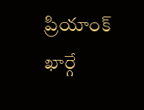ప్రియాంక్ ఖార్గే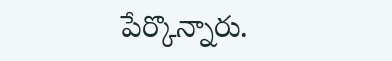పేర్కొన్నారు.